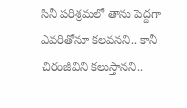సినీ పరిశ్రమలో తాను పెద్దగా ఎవరితోనూ కలవనని.. కానీ చిరంజీవిని కలుస్తానని..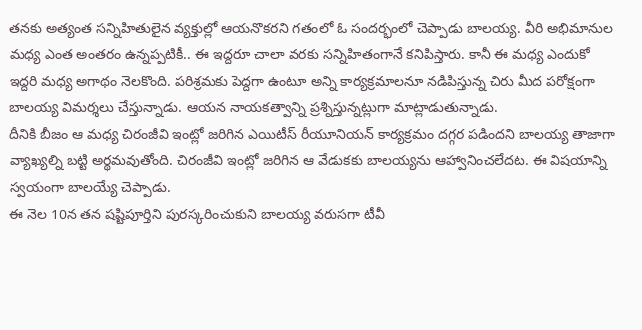తనకు అత్యంత సన్నిహితులైన వ్యక్తుల్లో ఆయనొకరని గతంలో ఓ సందర్భంలో చెప్పాడు బాలయ్య. వీరి అభిమానుల మధ్య ఎంత అంతరం ఉన్నప్పటికీ.. ఈ ఇద్దరూ చాలా వరకు సన్నిహితంగానే కనిపిస్తారు. కానీ ఈ మధ్య ఎందుకో ఇద్దరి మధ్య అగాథం నెలకొంది. పరిశ్రమకు పెద్దగా ఉంటూ అన్ని కార్యక్రమాలనూ నడిపిస్తున్న చిరు మీద పరోక్షంగా బాలయ్య విమర్శలు చేస్తున్నాడు. ఆయన నాయకత్వాన్ని ప్రశ్నిస్తున్నట్లుగా మాట్లాడుతున్నాడు.
దీనికి బీజం ఆ మధ్య చిరంజీవి ఇంట్లో జరిగిన ఎయిటీస్ రీయూనియన్ కార్యక్రమం దగ్గర పడిందని బాలయ్య తాజాగా వ్యాఖ్యల్ని బట్టి అర్థమవుతోంది. చిరంజీవి ఇంట్లో జరిగిన ఆ వేడుకకు బాలయ్యను ఆహ్వానించలేదట. ఈ విషయాన్ని స్వయంగా బాలయ్యే చెప్పాడు.
ఈ నెల 10న తన షష్టిపూర్తిని పురస్కరించుకుని బాలయ్య వరుసగా టీవీ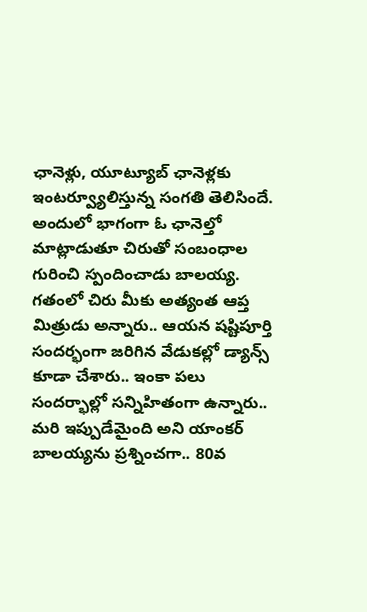ఛానెళ్లు, యూట్యూబ్ ఛానెళ్లకు ఇంటర్వ్యూలిస్తున్న సంగతి తెలిసిందే. అందులో భాగంగా ఓ ఛానెల్తో మాట్లాడుతూ చిరుతో సంబంధాల గురించి స్పందించాడు బాలయ్య.
గతంలో చిరు మీకు అత్యంత ఆప్త మిత్రుడు అన్నారు.. ఆయన షష్టిపూర్తి సందర్భంగా జరిగిన వేడుకల్లో డ్యాన్స్ కూడా చేశారు.. ఇంకా పలు సందర్భాల్లో సన్నిహితంగా ఉన్నారు.. మరి ఇప్పుడేమైంది అని యాంకర్ బాలయ్యను ప్రశ్నించగా.. 80వ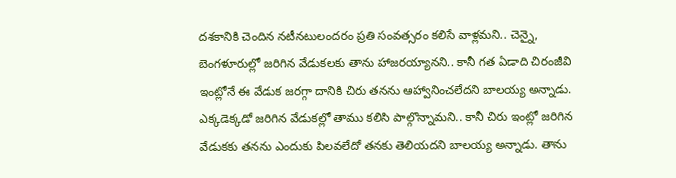దశకానికి చెందిన నటీనటులందరం ప్రతి సంవత్సరం కలిసే వాళ్లమని.. చెన్నై, బెంగళూరుల్లో జరిగిన వేడుకలకు తాను హాజరయ్యానని.. కానీ గత ఏడాది చిరంజీవి ఇంట్లోనే ఈ వేడుక జరగ్గా దానికి చిరు తనను ఆహ్వానించలేదని బాలయ్య అన్నాడు.
ఎక్కడెక్కడో జరిగిన వేడుకల్లో తాము కలిసి పాల్గొన్నామని.. కానీ చిరు ఇంట్లో జరిగిన వేడుకకు తనను ఎందుకు పిలవలేదో తనకు తెలియదని బాలయ్య అన్నాడు. తాను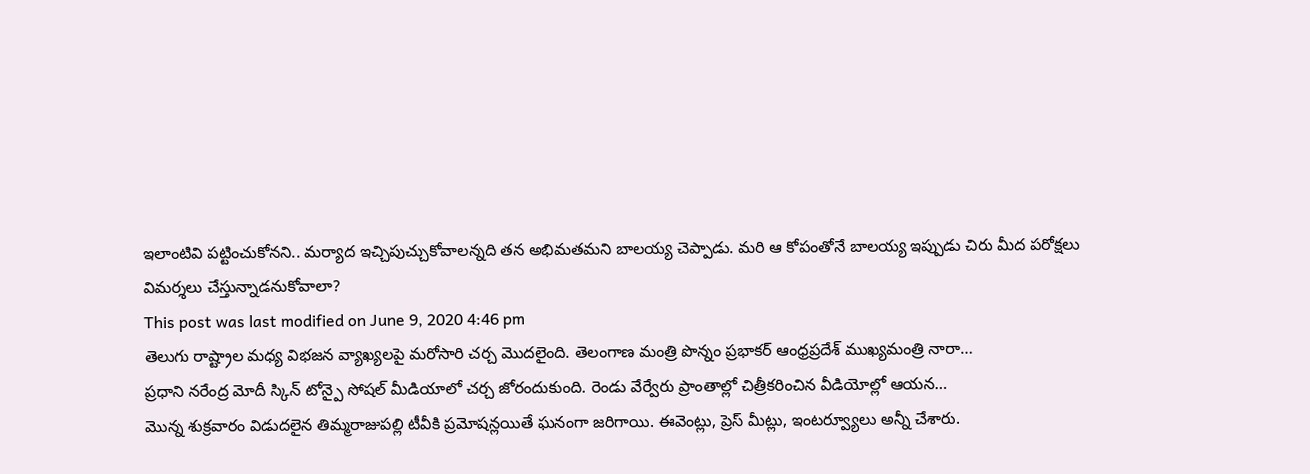ఇలాంటివి పట్టించుకోనని.. మర్యాద ఇచ్చిపుచ్చుకోవాలన్నది తన అభిమతమని బాలయ్య చెప్పాడు. మరి ఆ కోపంతోనే బాలయ్య ఇప్పుడు చిరు మీద పరోక్షలు విమర్శలు చేస్తున్నాడనుకోవాలా?
This post was last modified on June 9, 2020 4:46 pm
తెలుగు రాష్ట్రాల మధ్య విభజన వ్యాఖ్యలపై మరోసారి చర్చ మొదలైంది. తెలంగాణ మంత్రి పొన్నం ప్రభాకర్ ఆంధ్రప్రదేశ్ ముఖ్యమంత్రి నారా…
ప్రధాని నరేంద్ర మోదీ స్కిన్ టోన్పై సోషల్ మీడియాలో చర్చ జోరందుకుంది. రెండు వేర్వేరు ప్రాంతాల్లో చిత్రీకరించిన వీడియోల్లో ఆయన…
మొన్న శుక్రవారం విడుదలైన తిమ్మరాజుపల్లి టీవీకి ప్రమోషన్లయితే ఘనంగా జరిగాయి. ఈవెంట్లు, ప్రెస్ మీట్లు, ఇంటర్వ్యూలు అన్నీ చేశారు.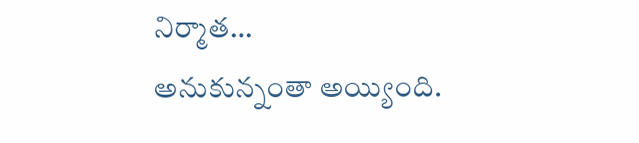నిర్మాత…
అనుకున్నంతా అయ్యింది.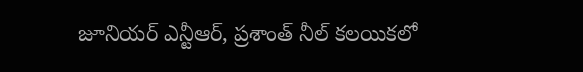జూనియర్ ఎన్టీఆర్, ప్రశాంత్ నీల్ కలయికలో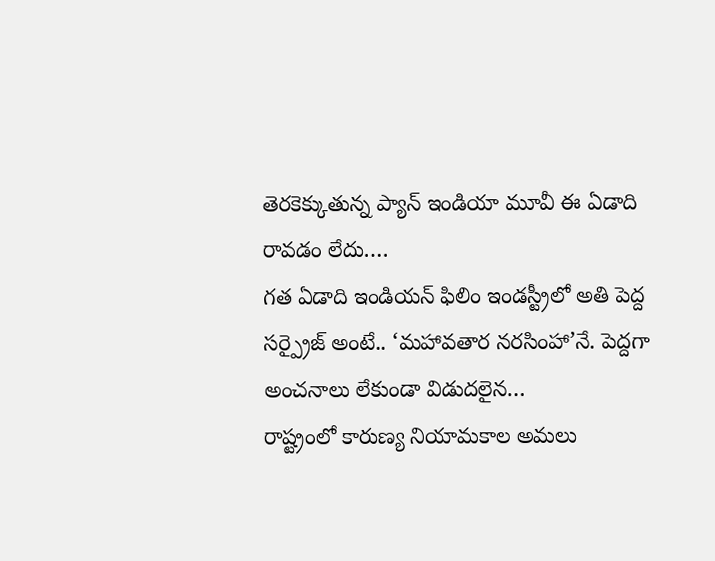తెరకెక్కుతున్న ప్యాన్ ఇండియా మూవీ ఈ ఏడాది రావడం లేదు.…
గత ఏడాది ఇండియన్ ఫిలిం ఇండస్ట్రీలో అతి పెద్ద సర్ప్రైజ్ అంటే.. ‘మహావతార నరసింహా’నే. పెద్దగా అంచనాలు లేకుండా విడుదలైన…
రాష్ట్రంలో కారుణ్య నియామకాల అమలు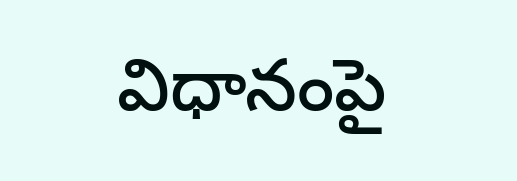విధానంపై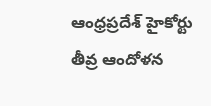ఆంధ్రప్రదేశ్ హైకోర్టు తీవ్ర ఆందోళన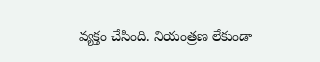వ్యక్తం చేసింది. నియంత్రణ లేకుండా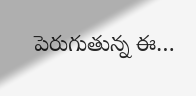పెరుగుతున్న ఈ…